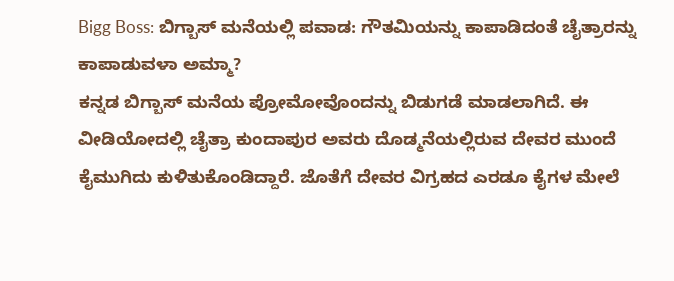Bigg Boss: ಬಿಗ್ಬಾಸ್ ಮನೆಯಲ್ಲಿ ಪವಾಡ: ಗೌತಮಿಯನ್ನು ಕಾಪಾಡಿದಂತೆ ಚೈತ್ರಾರನ್ನು ಕಾಪಾಡುವಳಾ ಅಮ್ಮಾ?
ಕನ್ನಡ ಬಿಗ್ಬಾಸ್ ಮನೆಯ ಪ್ರೋಮೋವೊಂದನ್ನು ಬಿಡುಗಡೆ ಮಾಡಲಾಗಿದೆ. ಈ ವೀಡಿಯೋದಲ್ಲಿ ಚೈತ್ರಾ ಕುಂದಾಪುರ ಅವರು ದೊಡ್ಮನೆಯಲ್ಲಿರುವ ದೇವರ ಮುಂದೆ ಕೈಮುಗಿದು ಕುಳಿತುಕೊಂಡಿದ್ದಾರೆ. ಜೊತೆಗೆ ದೇವರ ವಿಗ್ರಹದ ಎರಡೂ ಕೈಗಳ ಮೇಲೆ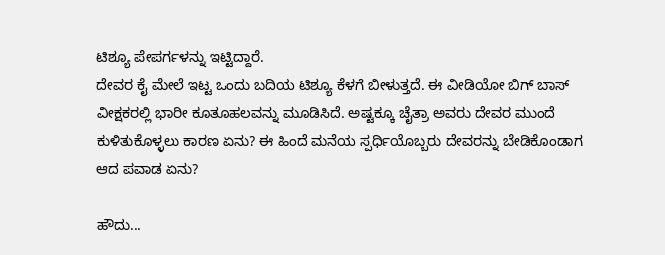ಟಿಶ್ಯೂ ಪೇಪರ್ಗಳನ್ನು ಇಟ್ಟಿದ್ದಾರೆ.
ದೇವರ ಕೈ ಮೇಲೆ ಇಟ್ಟ ಒಂದು ಬದಿಯ ಟಿಶ್ಯೂ ಕೆಳಗೆ ಬೀಳುತ್ತದೆ. ಈ ವೀಡಿಯೋ ಬಿಗ್ ಬಾಸ್ ವೀಕ್ಷಕರಲ್ಲಿ ಭಾರೀ ಕೂತೂಹಲವನ್ನು ಮೂಡಿಸಿದೆ. ಅಷ್ಟಕ್ಕೂ ಚೈತ್ರಾ ಅವರು ದೇವರ ಮುಂದೆ ಕುಳಿತುಕೊಳ್ಳಲು ಕಾರಣ ಏನು? ಈ ಹಿಂದೆ ಮನೆಯ ಸ್ಪರ್ಧಿಯೊಬ್ಬರು ದೇವರನ್ನು ಬೇಡಿಕೊಂಡಾಗ ಆದ ಪವಾಡ ಏನು?

ಹೌದು...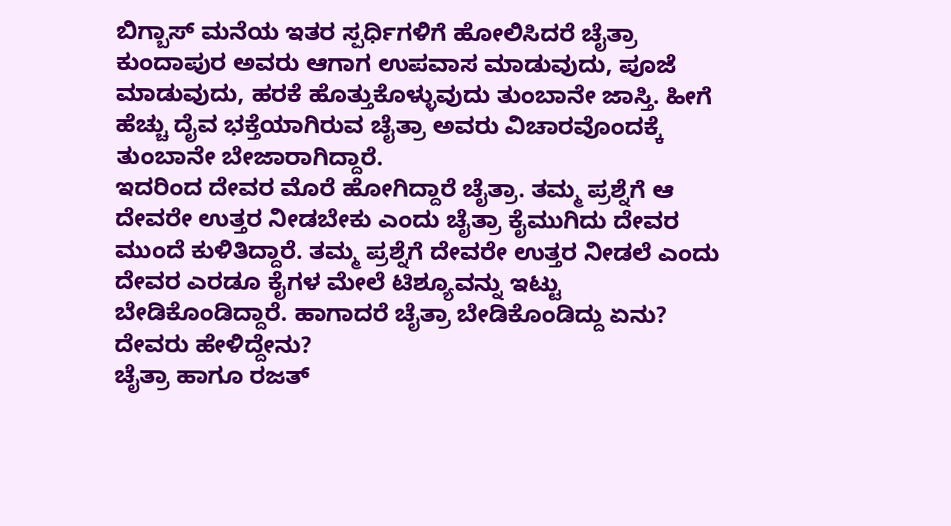ಬಿಗ್ಬಾಸ್ ಮನೆಯ ಇತರ ಸ್ಪರ್ಧಿಗಳಿಗೆ ಹೋಲಿಸಿದರೆ ಚೈತ್ರಾ ಕುಂದಾಪುರ ಅವರು ಆಗಾಗ ಉಪವಾಸ ಮಾಡುವುದು, ಪೂಜೆ ಮಾಡುವುದು, ಹರಕೆ ಹೊತ್ತುಕೊಳ್ಳುವುದು ತುಂಬಾನೇ ಜಾಸ್ತಿ. ಹೀಗೆ ಹೆಚ್ಚು ದೈವ ಭಕ್ತೆಯಾಗಿರುವ ಚೈತ್ರಾ ಅವರು ವಿಚಾರವೊಂದಕ್ಕೆ ತುಂಬಾನೇ ಬೇಜಾರಾಗಿದ್ದಾರೆ.
ಇದರಿಂದ ದೇವರ ಮೊರೆ ಹೋಗಿದ್ದಾರೆ ಚೈತ್ರಾ. ತಮ್ಮ ಪ್ರಶ್ನೆಗೆ ಆ ದೇವರೇ ಉತ್ತರ ನೀಡಬೇಕು ಎಂದು ಚೈತ್ರಾ ಕೈಮುಗಿದು ದೇವರ ಮುಂದೆ ಕುಳಿತಿದ್ದಾರೆ. ತಮ್ಮ ಪ್ರಶ್ನೆಗೆ ದೇವರೇ ಉತ್ತರ ನೀಡಲೆ ಎಂದು ದೇವರ ಎರಡೂ ಕೈಗಳ ಮೇಲೆ ಟಿಶ್ಯೂವನ್ನು ಇಟ್ಟು ಬೇಡಿಕೊಂಡಿದ್ದಾರೆ. ಹಾಗಾದರೆ ಚೈತ್ರಾ ಬೇಡಿಕೊಂಡಿದ್ದು ಏನು? ದೇವರು ಹೇಳಿದ್ದೇನು?
ಚೈತ್ರಾ ಹಾಗೂ ರಜತ್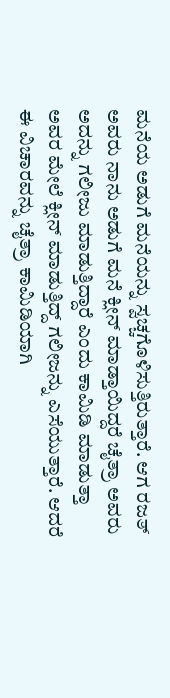ಮನೆಯ ಅಡುಗೆ ಮನೆಯನ್ನು ಸ್ವಚ್ಚಗೊಳಿಸುತ್ತಿರುತ್ತಾರೆ. ಆಗ ರಜತ್ ಅವರು ನಾನು ಅಡುಗೆ ಮನೆ ಕ್ಲೀನ್ ಮಾಡ್ತಾಯಿದ್ದರೆ ಚೈತ್ರಾ ಅವರು ಅದನ್ನು ಗಲೀಜು ಮಾಡುತ್ತಿದ್ದಾರೆ ಎಂದು ಕಾಮಿಡಿ ಮಾಡುತ್ತಾ ಅವರ ಮೇಲೆ ಕ್ಲೀನ್ ಮಾಡುತ್ತಿದ್ದ್ ಗಲೀಜನ್ನು ಎಸೆಯುತ್ತಾರೆ. ಆದರೆ ಈ ವಿಚಾರವನ್ನು ಚೈತ್ರಾ ಕಾಮಿಡಿಯಾಗಿ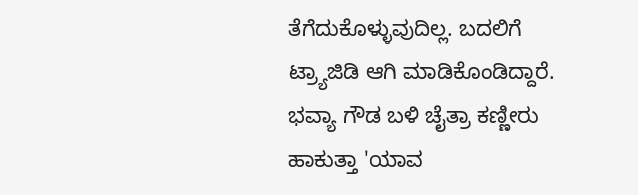ತೆಗೆದುಕೊಳ್ಳುವುದಿಲ್ಲ. ಬದಲಿಗೆ ಟ್ರ್ಯಾಜಿಡಿ ಆಗಿ ಮಾಡಿಕೊಂಡಿದ್ದಾರೆ.
ಭವ್ಯಾ ಗೌಡ ಬಳಿ ಚೈತ್ರಾ ಕಣ್ಣೀರು ಹಾಕುತ್ತಾ 'ಯಾವ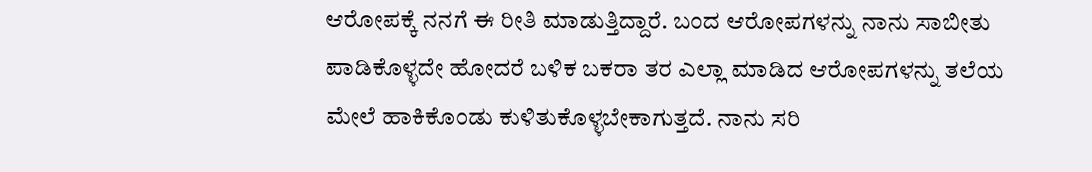ಆರೋಪಕ್ಕೆ ನನಗೆ ಈ ರೀತಿ ಮಾಡುತ್ತಿದ್ದಾರೆ. ಬಂದ ಆರೋಪಗಳನ್ನು ನಾನು ಸಾಬೀತು ಪಾಡಿಕೊಳ್ಳದೇ ಹೋದರೆ ಬಳಿಕ ಬಕರಾ ತರ ಎಲ್ಲಾ ಮಾಡಿದ ಆರೋಪಗಳನ್ನು ತಲೆಯ ಮೇಲೆ ಹಾಕಿಕೊಂಡು ಕುಳಿತುಕೊಳ್ಳಬೇಕಾಗುತ್ತದೆ. ನಾನು ಸರಿ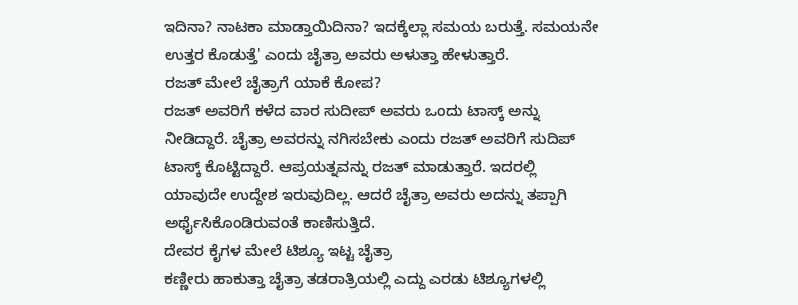ಇದಿನಾ? ನಾಟಕಾ ಮಾಡ್ತಾಯಿದಿನಾ? ಇದಕ್ಕೆಲ್ಲಾ ಸಮಯ ಬರುತ್ತೆ. ಸಮಯನೇ ಉತ್ತರ ಕೊಡುತ್ತೆ' ಎಂದು ಚೈತ್ರಾ ಅವರು ಅಳುತ್ತಾ ಹೇಳುತ್ತಾರೆ.
ರಜತ್ ಮೇಲೆ ಚೈತ್ರಾಗೆ ಯಾಕೆ ಕೋಪ?
ರಜತ್ ಅವರಿಗೆ ಕಳೆದ ವಾರ ಸುದೀಪ್ ಅವರು ಒಂದು ಟಾಸ್ಕ್ ಅನ್ನು ನೀಡಿದ್ದಾರೆ. ಚೈತ್ರಾ ಅವರನ್ನು ನಗಿಸಬೇಕು ಎಂದು ರಜತ್ ಅವರಿಗೆ ಸುದಿಪ್ ಟಾಸ್ಕ್ ಕೊಟ್ಟಿದ್ದಾರೆ. ಆಪ್ರಯತ್ನವನ್ನು ರಜತ್ ಮಾಡುತ್ತಾರೆ. ಇದರಲ್ಲಿ ಯಾವುದೇ ಉದ್ದೇಶ ಇರುವುದಿಲ್ಲ. ಆದರೆ ಚೈತ್ರಾ ಅವರು ಅದನ್ನು ತಪ್ಪಾಗಿ ಅರ್ಥೈಸಿಕೊಂಡಿರುವಂತೆ ಕಾಣಿಸುತ್ತಿದೆ.
ದೇವರ ಕೈಗಳ ಮೇಲೆ ಟಿಶ್ಯೂ ಇಟ್ಟ ಚೈತ್ರಾ
ಕಣ್ಣೀರು ಹಾಕುತ್ತಾ ಚೈತ್ರಾ ತಡರಾತ್ರಿಯಲ್ಲಿ ಎದ್ದು ಎರಡು ಟಿಶ್ಯೂಗಳಲ್ಲಿ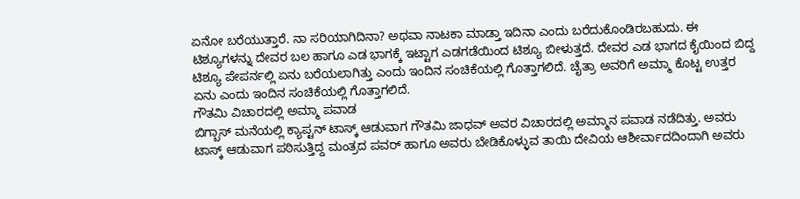ಏನೋ ಬರೆಯುತ್ತಾರೆ. ನಾ ಸರಿಯಾಗಿದಿನಾ? ಅಥವಾ ನಾಟಕಾ ಮಾಡ್ತಾ ಇದಿನಾ ಎಂದು ಬರೆದುಕೊಂಡಿರಬಹುದು. ಈ ಟಿಶ್ಯೂಗಳನ್ನು ದೇವರ ಬಲ ಹಾಗೂ ಎಡ ಭಾಗಕ್ಕೆ ಇಟ್ಟಾಗ ಎಡಗಡೆಯಿಂದ ಟಿಶ್ಯೂ ಬೀಳುತ್ತದೆ. ದೇವರ ಎಡ ಭಾಗದ ಕೈಯಿಂದ ಬಿದ್ದ ಟಿಶ್ಯೂ ಪೇಪರ್ನಲ್ಲಿ ಏನು ಬರೆಯಲಾಗಿತ್ತು ಎಂದು ಇಂದಿನ ಸಂಚಿಕೆಯಲ್ಲಿ ಗೊತ್ತಾಗಲಿದೆ. ಚೈತ್ರಾ ಅವರಿಗೆ ಅಮ್ಮಾ ಕೊಟ್ಟ ಉತ್ತರ ಏನು ಎಂದು ಇಂದಿನ ಸಂಚಿಕೆಯಲ್ಲಿ ಗೊತ್ತಾಗಲಿದೆ.
ಗೌತಮಿ ವಿಚಾರದಲ್ಲಿ ಅಮ್ಮಾ ಪವಾಡ
ಬಿಗ್ಬಾಸ್ ಮನೆಯಲ್ಲಿ ಕ್ಯಾಪ್ಟನ್ ಟಾಸ್ಕ್ ಆಡುವಾಗ ಗೌತಮಿ ಜಾಧವ್ ಅವರ ವಿಚಾರದಲ್ಲಿ ಅಮ್ಮಾನ ಪವಾಡ ನಡೆದಿತ್ತು. ಅವರು ಟಾಸ್ಕ್ ಆಡುವಾಗ ಪಠಿಸುತ್ತಿದ್ದ ಮಂತ್ರದ ಪವರ್ ಹಾಗೂ ಅವರು ಬೇಡಿಕೊಳ್ಳುವ ತಾಯಿ ದೇವಿಯ ಆಶೀರ್ವಾದದಿಂದಾಗಿ ಅವರು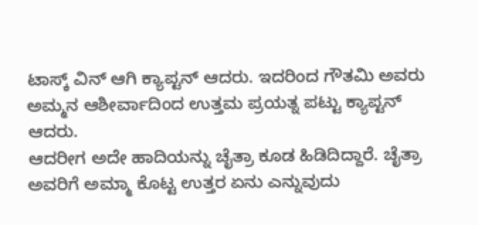ಟಾಸ್ಕ್ ವಿನ್ ಆಗಿ ಕ್ಯಾಪ್ಟನ್ ಆದರು. ಇದರಿಂದ ಗೌತಮಿ ಅವರು ಅಮ್ಮನ ಆಶೀರ್ವಾದಿಂದ ಉತ್ತಮ ಪ್ರಯತ್ನ ಪಟ್ಟು ಕ್ಯಾಪ್ಟನ್ ಆದರು.
ಆದರೀಗ ಅದೇ ಹಾದಿಯನ್ನು ಚೈತ್ರಾ ಕೂಡ ಹಿಡಿದಿದ್ದಾರೆ. ಚೈತ್ರಾ ಅವರಿಗೆ ಅಮ್ಮಾ ಕೊಟ್ಟ ಉತ್ತರ ಏನು ಎನ್ನುವುದು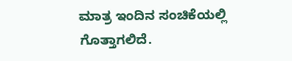ಮಾತ್ರ ಇಂದಿನ ಸಂಚಿಕೆಯಲ್ಲಿ ಗೊತ್ತಾಗಲಿದೆ.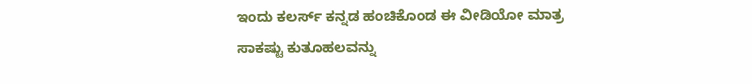ಇಂದು ಕಲರ್ಸ್ ಕನ್ನಡ ಹಂಚಿಕೊಂಡ ಈ ವೀಡಿಯೋ ಮಾತ್ರ ಸಾಕಷ್ಟು ಕುತೂಹಲವನ್ನು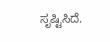ಸೃಷ್ಟಿಸಿದೆ.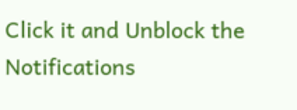Click it and Unblock the Notifications